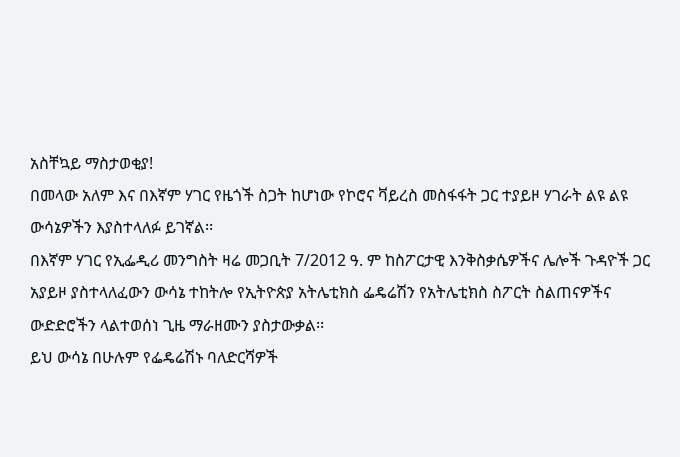አስቸኳይ ማስታወቂያ!
በመላው አለም እና በእኛም ሃገር የዜጎች ስጋት ከሆነው የኮሮና ቫይረስ መስፋፋት ጋር ተያይዞ ሃገራት ልዩ ልዩ ውሳኔዎችን እያስተላለፉ ይገኛል፡፡
በእኛም ሃገር የኢፌዲሪ መንግስት ዛሬ መጋቢት 7/2012 ዓ. ም ከስፖርታዊ እንቅስቃሴዎችና ሌሎች ጉዳዮች ጋር አያይዞ ያስተላለፈውን ውሳኔ ተከትሎ የኢትዮጵያ አትሌቲክስ ፌዴሬሽን የአትሌቲክስ ስፖርት ስልጠናዎችና ውድድሮችን ላልተወሰነ ጊዜ ማራዘሙን ያስታውቃል፡፡
ይህ ውሳኔ በሁሉም የፌዴሬሽኑ ባለድርሻዎች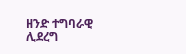ዘንድ ተግባራዊ ሊደረግ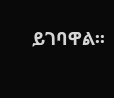ይገባዋል፡፡